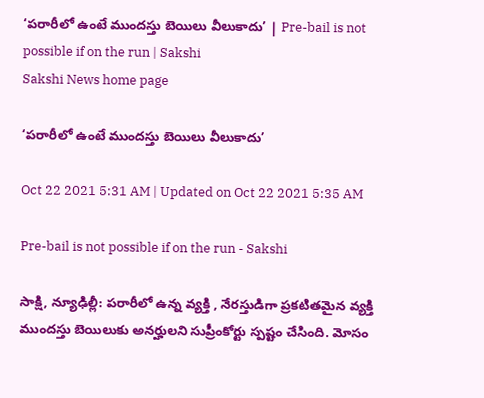‘పరారీలో ఉంటే ముందస్తు బెయిలు వీలుకాదు’ | Pre-bail is not possible if on the run | Sakshi
Sakshi News home page

‘పరారీలో ఉంటే ముందస్తు బెయిలు వీలుకాదు’

Oct 22 2021 5:31 AM | Updated on Oct 22 2021 5:35 AM

Pre-bail is not possible if on the run - Sakshi

సాక్షి, న్యూఢిల్లీ: పరారీలో ఉన్న వ్యక్తి , నేరస్తుడిగా ప్రకటితమైన వ్యక్తి ముందస్తు బెయిలుకు అనర్హులని సుప్రీంకోర్టు స్పష్టం చేసింది. మోసం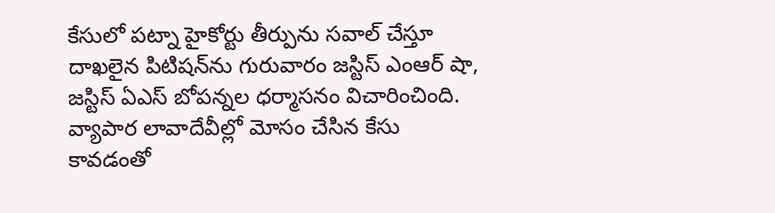కేసులో పట్నా హైకోర్టు తీర్పును సవాల్‌ చేస్తూ దాఖలైన పిటిషన్‌ను గురువారం జస్టిస్‌ ఎంఆర్‌ షా, జస్టిస్‌ ఏఎస్‌ బోపన్నల ధర్మాసనం విచారించింది.  వ్యాపార లావాదేవీల్లో మోసం చేసిన కేసు కావడంతో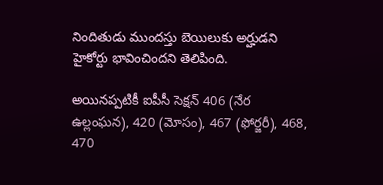నిందితుడు ముందస్తు బెయిలుకు అర్హుడని హైకోర్టు భావించిందని తెలిపింది.

అయినప్పటికీ ఐపీసీ సెక్షన్‌ 406 (నేర ఉల్లంఘన), 420 (మోసం), 467 (ఫోర్జరీ), 468, 470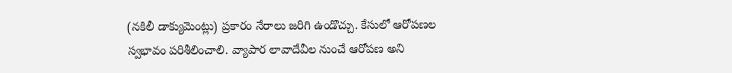(నకిలీ డాక్యుమెంట్లు) ప్రకారం నేరాలు జరిగి ఉండొచ్చు. కేసులో ఆరోపణల స్వభావం పరిశీలించాలి. వ్యాపార లావాదేవీల నుంచే ఆరోపణ అని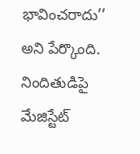భావించరాదు’’ అని పేర్కొంది. నిందితుడిపై మేజిస్టేట్‌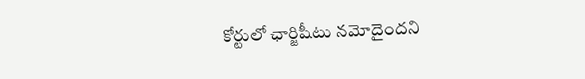కోర్టులో ఛార్జిషీటు నమోదైందని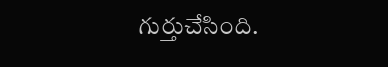గుర్తుచేసింది.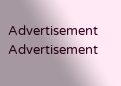Advertisement
Advertisement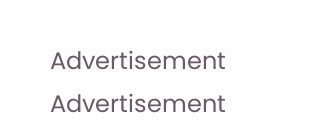Advertisement
Advertisement